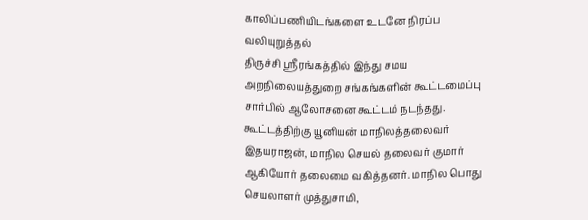காலிப்பணியிடங்களை உடனே நிரப்ப வலியுறுத்தல்
திருச்சி ஸ்ரீரங்கத்தில் இந்து சமய அறநிலையத்துறை சங்கங்களின் கூட்டமைப்பு சார்பில் ஆலோசனை கூட்டம் நடந்தது. கூட்டத்திற்கு யூனியன் மாநிலத்தலைவர் இதயராஜன், மாநில செயல் தலைவர் குமார் ஆகியோர் தலைமை வகித்தனர். மாநில பொது செயலாளர் முத்துசாமி,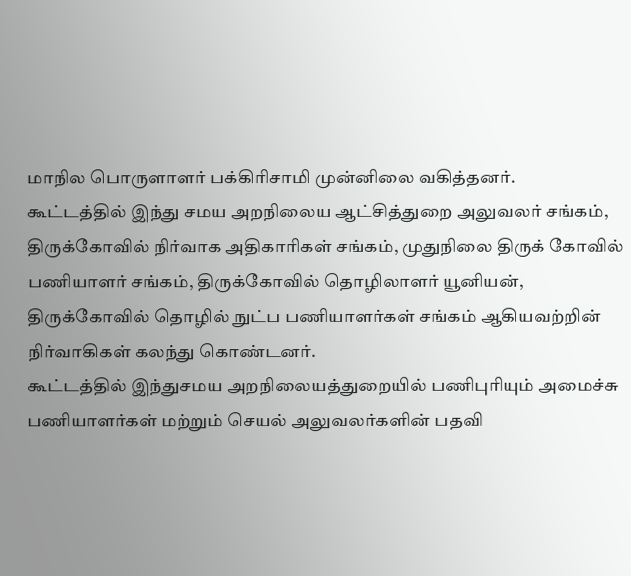மாநில பொருளாளர் பக்கிரிசாமி முன்னிலை வகித்தனர்.
கூட்டத்தில் இந்து சமய அறநிலைய ஆட்சித்துறை அலுவலர் சங்கம், திருக்கோவில் நிர்வாக அதிகாரிகள் சங்கம், முதுநிலை திருக் கோவில் பணியாளர் சங்கம், திருக்கோவில் தொழிலாளர் யூனியன், திருக்கோவில் தொழில் நுட்ப பணியாளர்கள் சங்கம் ஆகியவற்றின் நிர்வாகிகள் கலந்து கொண்டனர்.
கூட்டத்தில் இந்துசமய அறநிலையத்துறையில் பணிபுரியும் அமைச்சு பணியாளர்கள் மற்றும் செயல் அலுவலர்களின் பதவி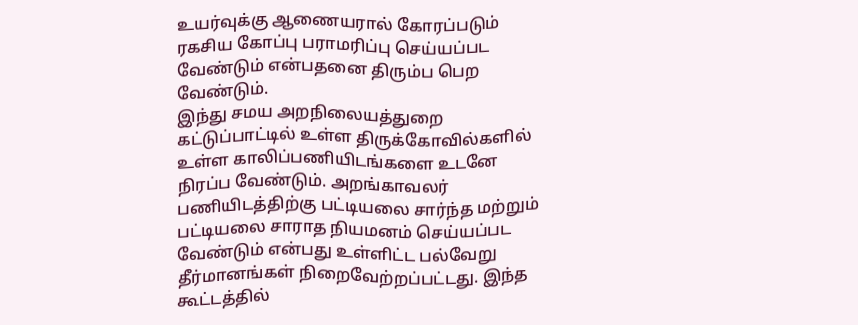உயர்வுக்கு ஆணையரால் கோரப்படும் ரகசிய கோப்பு பராமரிப்பு செய்யப்பட வேண்டும் என்பதனை திரும்ப பெற வேண்டும்.
இந்து சமய அறநிலையத்துறை கட்டுப்பாட்டில் உள்ள திருக்கோவில்களில் உள்ள காலிப்பணியிடங்களை உடனே நிரப்ப வேண்டும். அறங்காவலர் பணியிடத்திற்கு பட்டியலை சார்ந்த மற்றும் பட்டியலை சாராத நியமனம் செய்யப்பட வேண்டும் என்பது உள்ளிட்ட பல்வேறு தீர்மானங்கள் நிறைவேற்றப்பட்டது. இந்த கூட்டத்தில்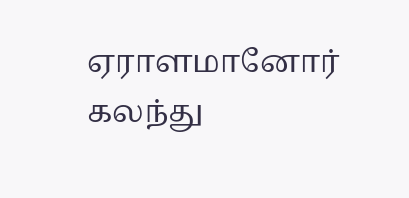ஏராளமானோர் கலந்து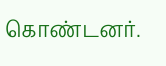கொண்டனர்.